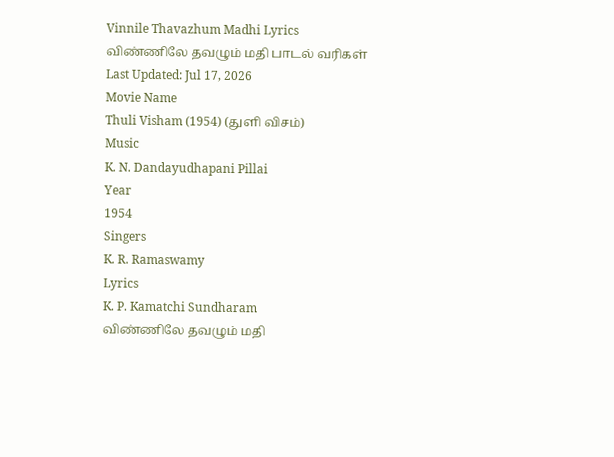Vinnile Thavazhum Madhi Lyrics
விண்ணிலே தவழும் மதி பாடல் வரிகள்
Last Updated: Jul 17, 2026
Movie Name
Thuli Visham (1954) (துளி விசம்)
Music
K. N. Dandayudhapani Pillai
Year
1954
Singers
K. R. Ramaswamy
Lyrics
K. P. Kamatchi Sundharam
விண்ணிலே தவழும் மதி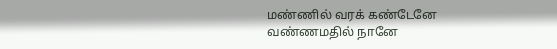மண்ணில் வரக் கண்டேனே
வண்ணமதில் நானே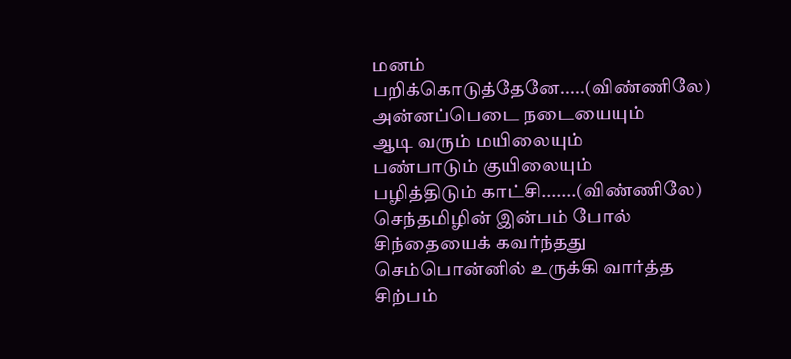மனம் பறிக்கொடுத்தேனே.....(விண்ணிலே)
அன்னப்பெடை நடையையும்
ஆடி வரும் மயிலையும்
பண்பாடும் குயிலையும்
பழித்திடும் காட்சி.......(விண்ணிலே)
செந்தமிழின் இன்பம் போல்
சிந்தையைக் கவர்ந்தது
செம்பொன்னில் உருக்கி வார்த்த
சிற்பம்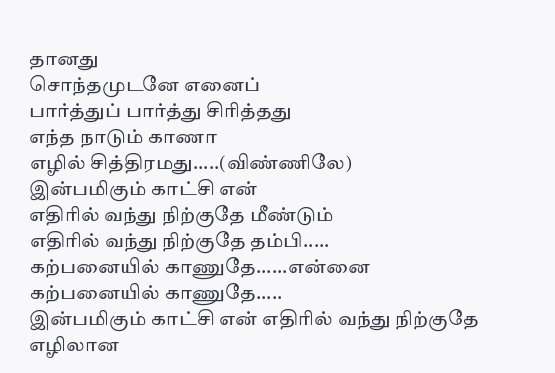தானது
சொந்தமுடனே எனைப்
பார்த்துப் பார்த்து சிரித்தது
எந்த நாடும் காணா
எழில் சித்திரமது.....(விண்ணிலே)
இன்பமிகும் காட்சி என்
எதிரில் வந்து நிற்குதே மீண்டும்
எதிரில் வந்து நிற்குதே தம்பி.....
கற்பனையில் காணுதே......என்னை
கற்பனையில் காணுதே.....
இன்பமிகும் காட்சி என் எதிரில் வந்து நிற்குதே
எழிலான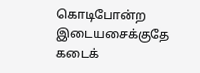கொடிபோன்ற இடையசைக்குதே
கடைக்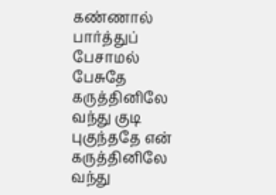கண்ணால் பார்த்துப் பேசாமல் பேசுதே
கருத்தினிலே வந்து குடி புகுந்ததே என்
கருத்தினிலே வந்து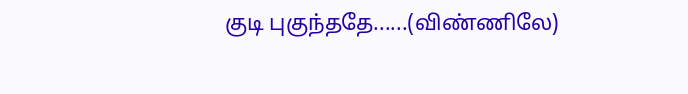குடி புகுந்ததே......(விண்ணிலே)